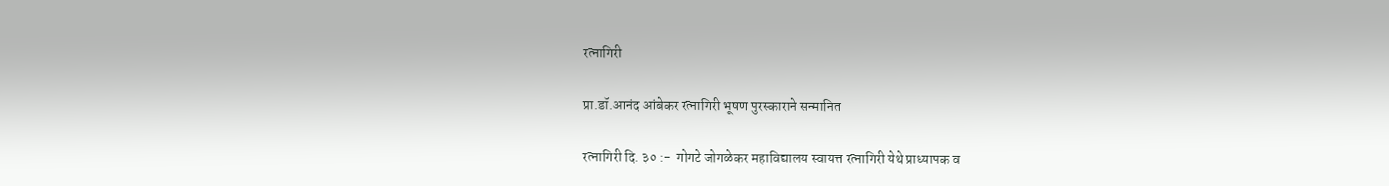रत्नागिरी

प्रा.डॉ.आनंद आंबेकर रत्नागिरी भूषण पुरस्काराने सन्मानित

रत्नागिरी दि. ३० :-  गोगटे जोगळेकर महाविद्यालय स्वायत्त रत्नागिरी येथे प्राध्यापक व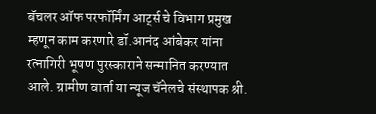बॅचलर ऑफ परफॉर्मिंग आर्ट्स चे विभाग प्रमुख म्हणून काम करणारे डॉ.आनंद आंबेकर यांना रत्नागिरी भूषण पुरस्काराने सन्मानित करण्यात आले. ग्रामीण वार्ता या न्यूज चॅनेलचे संस्थापक श्री.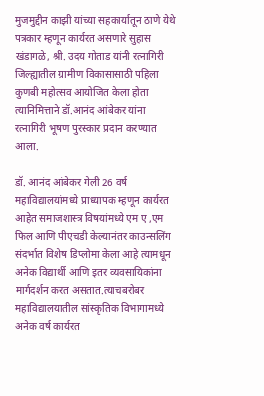मुजमुद्दीन काझी यांच्या सहकार्यातून ठाणे येथे पत्रकार म्हणून कार्यरत असणारे सुहास खंडागळे, श्री. उदय गोताड यांनी रत्नागिरी जिल्ह्यातील ग्रामीण विकासासाठी पहिला कुणबी महोत्सव आयोजित केला होता त्यानिमित्ताने डॉ.आनंद आंबेकर यांना रत्नागिरी भूषण पुरस्कार प्रदान करण्यात आला.

डॉ. आनंद आंबेकर गेली 26 वर्ष महाविद्यालयांमध्ये प्राध्यापक म्हणून कार्यरत आहेत समाजशास्त्र विषयांमध्ये एम ए ,एम फिल आणि पीएचडी केल्यानंतर काउन्सलिंग संदर्भात विशेष डिप्लोमा केला आहे त्यामधून अनेक विद्यार्थी आणि इतर व्यवसायिकांना मार्गदर्शन करत असतात.त्याचबरोबर महाविद्यालयातील सांस्कृतिक विभागामध्ये अनेक वर्ष कार्यरत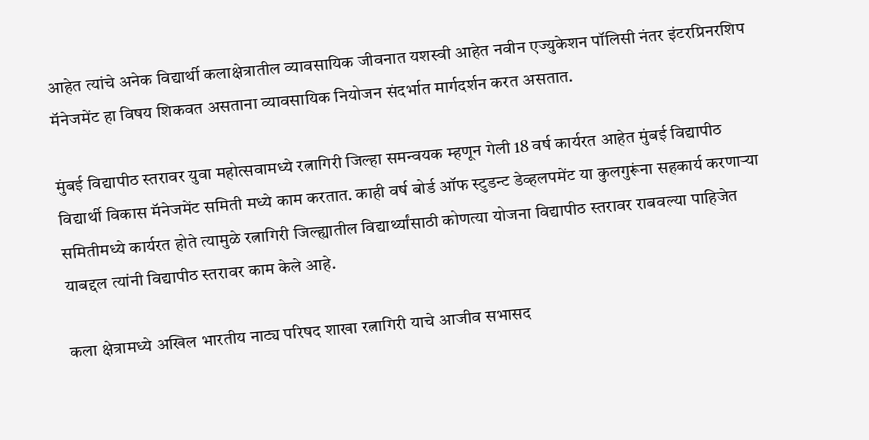आहेत त्यांचे अनेक विद्यार्थी कलाक्षेत्रातील व्यावसायिक जीवनात यशस्वी आहेत नवीन एज्युकेशन पॉलिसी नंतर इंटरप्रिनरशिप मॅनेजमेंट हा विषय शिकवत असताना व्यावसायिक नियोजन संदर्भात मार्गदर्शन करत असतात.

मुंबई विद्यापीठ स्तरावर युवा महोत्सवामध्ये रत्नागिरी जिल्हा समन्वयक म्हणून गेली 18 वर्ष कार्यरत आहेत मुंबई विद्यापीठ विद्यार्थी विकास मॅनेजमेंट समिती मध्ये काम करतात. काही वर्ष बोर्ड ऑफ स्टुडन्ट डेव्हलपमेंट या कुलगुरूंना सहकार्य करणाऱ्या समितीमध्ये कार्यरत होते त्यामुळे रत्नागिरी जिल्ह्यातील विद्यार्थ्यांसाठी कोणत्या योजना विद्यापीठ स्तरावर राबवल्या पाहिजेत याबद्दल त्यांनी विद्यापीठ स्तरावर काम केले आहे.

कला क्षेत्रामध्ये अखिल भारतीय नाट्य परिषद शाखा रत्नागिरी याचे आजीव सभासद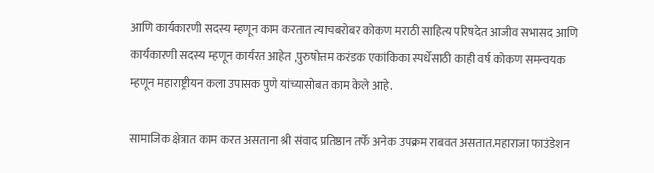आणि कार्यकारणी सदस्य म्हणून काम करतात त्याचबरोबर कोकण मराठी साहित्य परिषदेत आजीव सभासद आणि कार्यकारणी सदस्य म्हणून कार्यरत आहेत ,पुरुषोत्तम करंडक एकांकिका स्पर्धेसाठी काही वर्ष कोकण समन्वयक म्हणून महाराष्ट्रीयन कला उपासक पुणे यांच्यासोबत काम केले आहे.

सामाजिक क्षेत्रात काम करत असताना श्री संवाद प्रतिष्ठान तर्फे अनेक उपक्रम राबवत असतात.महाराजा फाउंडेशन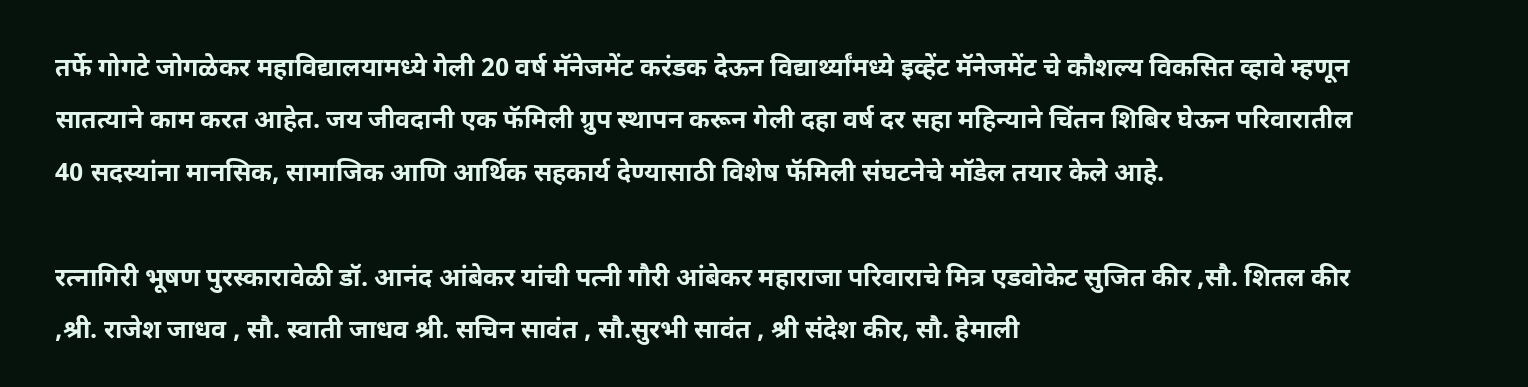तर्फे गोगटे जोगळेकर महाविद्यालयामध्ये गेली 20 वर्ष मॅनेजमेंट करंडक देऊन विद्यार्थ्यांमध्ये इव्हेंट मॅनेजमेंट चे कौशल्य विकसित व्हावे म्हणून सातत्याने काम करत आहेत. जय जीवदानी एक फॅमिली ग्रुप स्थापन करून गेली दहा वर्ष दर सहा महिन्याने चिंतन शिबिर घेऊन परिवारातील 40 सदस्यांना मानसिक, सामाजिक आणि आर्थिक सहकार्य देण्यासाठी विशेष फॅमिली संघटनेचे मॉडेल तयार केले आहे.

रत्नागिरी भूषण पुरस्कारावेळी डॉ. आनंद आंबेकर यांची पत्नी गौरी आंबेकर महाराजा परिवाराचे मित्र एडवोकेट सुजित कीर ,सौ. शितल कीर ,श्री. राजेश जाधव , सौ. स्वाती जाधव श्री. सचिन सावंत , सौ.सुरभी सावंत , श्री संदेश कीर, सौ. हेमाली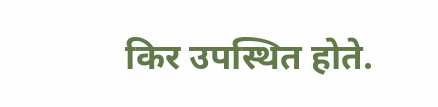किर उपस्थित होते.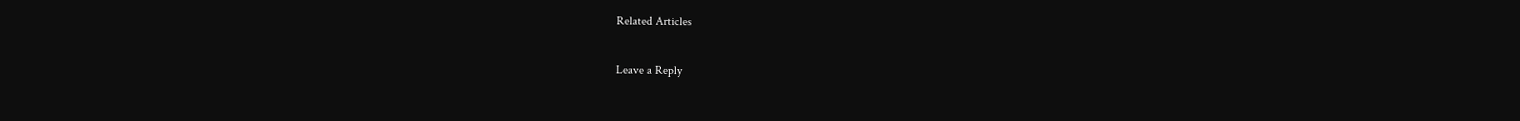Related Articles

Leave a Reply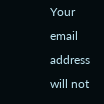Your email address will not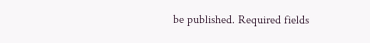be published. Required fields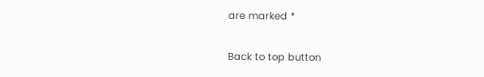are marked *

Back to top button